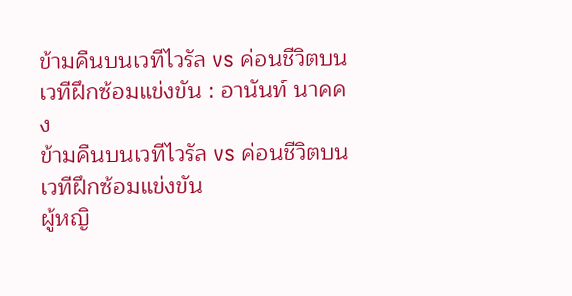ข้ามคืนบนเวทีไวรัล vs ค่อนชีวิตบนเวทีฝึกซ้อมแข่งขัน : อานันท์ นาคคง
ข้ามคืนบนเวทีไวรัล vs ค่อนชีวิตบนเวทีฝึกซ้อมแข่งขัน
ผู้หญิ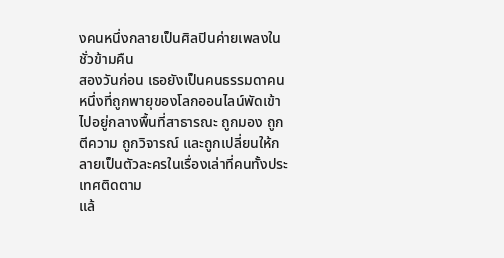งคนหนึ่งกลายเป็นศิลปินค่ายเพลงในชั่วข้ามคืน
สองวันก่อน เธอยังเป็นคนธรรมดาคนหนึ่งที่ถูกพายุของโลกออนไลน์พัดเข้าไปอยู่กลางพื้นที่สาธารณะ ถูกมอง ถูกตีความ ถูกวิจารณ์ และถูกเปลี่ยนให้กลายเป็นตัวละครในเรื่องเล่าที่คนทั้งประเทศติดตาม
แล้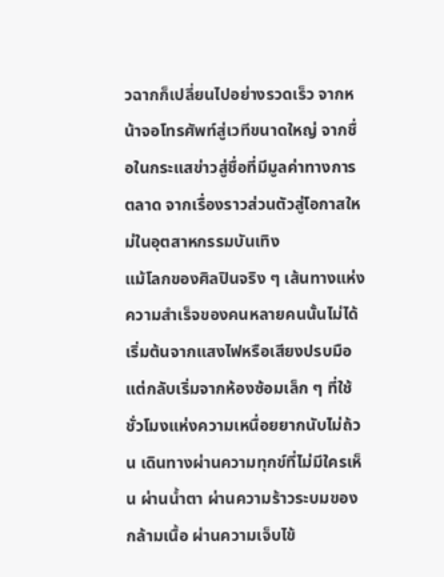วฉากก็เปลี่ยนไปอย่างรวดเร็ว จากหน้าจอโทรศัพท์สู่เวทีขนาดใหญ่ จากชื่อในกระแสข่าวสู่ชื่อที่มีมูลค่าทางการตลาด จากเรื่องราวส่วนตัวสู่โอกาสใหม่ในอุตสาหกรรมบันเทิง
แม้โลกของศิลปินจริง ๆ เส้นทางแห่งความสำเร็จของคนหลายคนนั้นไม่ได้เริ่มต้นจากแสงไฟหรือเสียงปรบมือ แต่กลับเริ่มจากห้องซ้อมเล็ก ๆ ที่ใช้ชั่วโมงแห่งความเหนื่อยยากนับไม่ถ้วน เดินทางผ่านความทุกข์ที่ไม่มีใครเห็น ผ่านน้ำตา ผ่านความร้าวระบมของกล้ามเนื้อ ผ่านความเจ็บไข้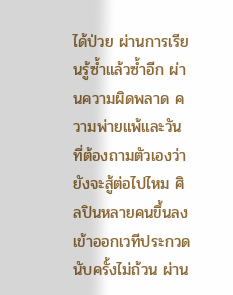ได้ป่วย ผ่านการเรียนรู้ซ้ำแล้วซ้ำอีก ผ่านความผิดพลาด ความพ่ายแพ้และวันที่ต้องถามตัวเองว่ายังจะสู้ต่อไปไหม ศิลปินหลายคนขึ้นลงเข้าออกเวทีประกวดนับครั้งไม่ถ้วน ผ่าน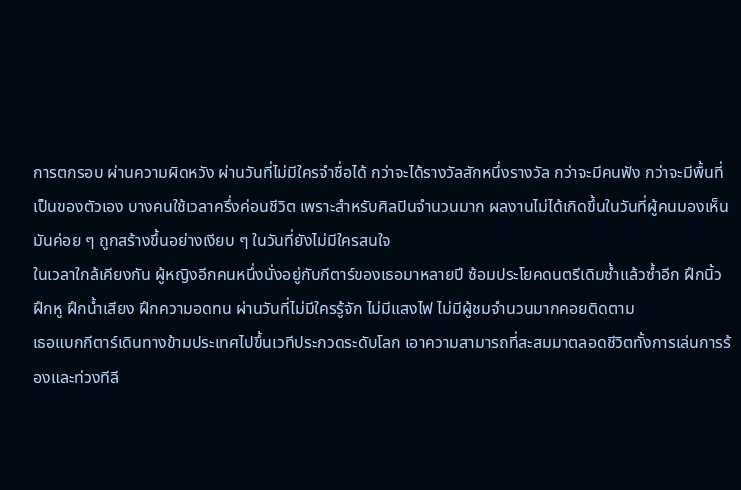การตกรอบ ผ่านความผิดหวัง ผ่านวันที่ไม่มีใครจำชื่อได้ กว่าจะได้รางวัลสักหนึ่งรางวัล กว่าจะมีคนฟัง กว่าจะมีพื้นที่เป็นของตัวเอง บางคนใช้เวลาครึ่งค่อนชีวิต เพราะสำหรับศิลปินจำนวนมาก ผลงานไม่ได้เกิดขึ้นในวันที่ผู้คนมองเห็น มันค่อย ๆ ถูกสร้างขึ้นอย่างเงียบ ๆ ในวันที่ยังไม่มีใครสนใจ
ในเวลาใกล้เคียงกัน ผู้หญิงอีกคนหนึ่งนั่งอยู่กับกีตาร์ของเธอมาหลายปี ซ้อมประโยคดนตรีเดิมซ้ำแล้วซ้ำอีก ฝึกนิ้ว ฝึกหู ฝึกน้ำเสียง ฝึกความอดทน ผ่านวันที่ไม่มีใครรู้จัก ไม่มีแสงไฟ ไม่มีผู้ชมจำนวนมากคอยติดตาม
เธอแบกกีตาร์เดินทางข้ามประเทศไปขึ้นเวทีประกวดระดับโลก เอาความสามารถที่สะสมมาตลอดชีวิตทั้งการเล่นการร้องและท่วงทีลี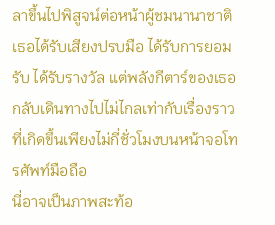ลาขึ้นไปพิสูจน์ต่อหน้าผู้ชมนานาชาติ เธอได้รับเสียงปรบมือ ได้รับการยอมรับ ได้รับรางวัล แต่พลังกีตาร์ของเธอกลับเดินทางไปไม่ไกลเท่ากับเรื่องราวที่เกิดขึ้นเพียงไม่กี่ชั่วโมงบนหน้าจอโทรศัพท์มือถือ
นี่อาจเป็นภาพสะท้อ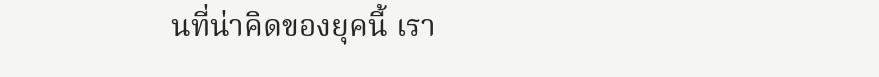นที่น่าคิดของยุคนี้ เรา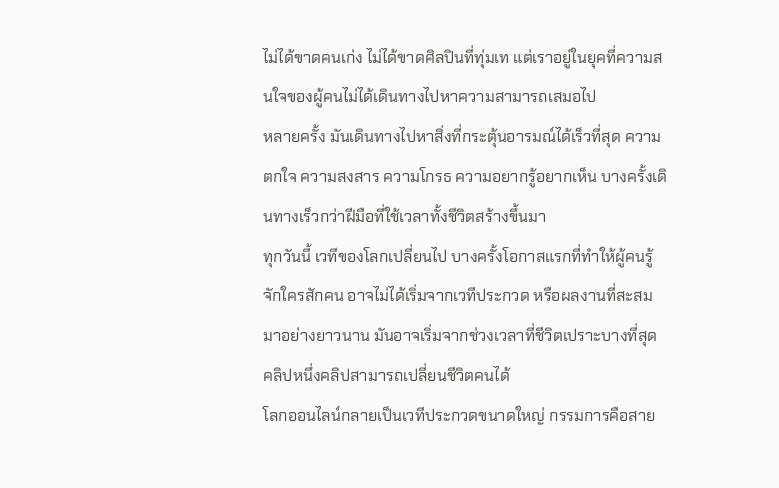ไม่ได้ขาดคนเก่ง ไม่ได้ขาดศิลปินที่ทุ่มเท แต่เราอยู่ในยุคที่ความสนใจของผู้คนไม่ได้เดินทางไปหาความสามารถเสมอไป
หลายครั้ง มันเดินทางไปหาสิ่งที่กระตุ้นอารมณ์ได้เร็วที่สุด ความตกใจ ความสงสาร ความโกรธ ความอยากรู้อยากเห็น บางครั้งเดินทางเร็วกว่าฝีมือที่ใช้เวลาทั้งชีวิตสร้างขึ้นมา
ทุกวันนี้ เวทีของโลกเปลี่ยนไป บางครั้งโอกาสแรกที่ทำให้ผู้คนรู้จักใครสักคน อาจไม่ได้เริ่มจากเวทีประกวด หรือผลงานที่สะสมมาอย่างยาวนาน มันอาจเริ่มจากช่วงเวลาที่ชีวิตเปราะบางที่สุด
คลิปหนึ่งคลิปสามารถเปลี่ยนชีวิตคนได้
โลกออนไลน์กลายเป็นเวทีประกวดขนาดใหญ่ กรรมการคือสาย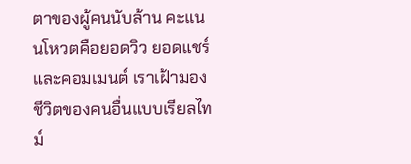ตาของผู้คนนับล้าน คะแนนโหวตคือยอดวิว ยอดแชร์ และคอมเมนต์ เราเฝ้ามองชีวิตของคนอื่นแบบเรียลไทม์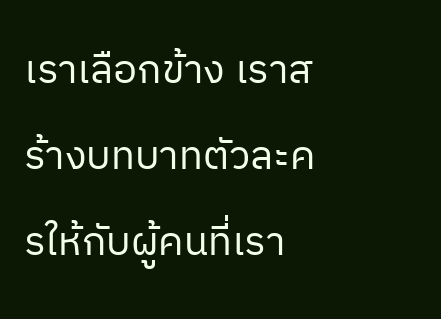เราเลือกข้าง เราสร้างบทบาทตัวละครให้กับผู้คนที่เรา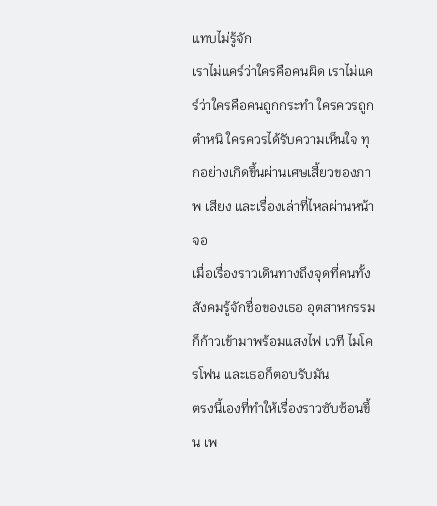แทบไม่รู้จัก
เราไม่แคร์ว่าใครคือคนผิด เราไม่แคร์ว่าใครคือคนถูกกระทำ ใครควรถูกตำหนิ ใครควรได้รับความเห็นใจ ทุกอย่างเกิดขึ้นผ่านเศษเสี้ยวของภาพ เสียง และเรื่องเล่าที่ไหลผ่านหน้าจอ
เมื่อเรื่องราวเดินทางถึงจุดที่คนทั้งสังคมรู้จักชื่อของเธอ อุตสาหกรรมก็ก้าวเข้ามาพร้อมแสงไฟ เวที ไมโครโฟน และเธอก็ตอบรับมัน
ตรงนี้เองที่ทำให้เรื่องราวซับซ้อนขึ้น เพ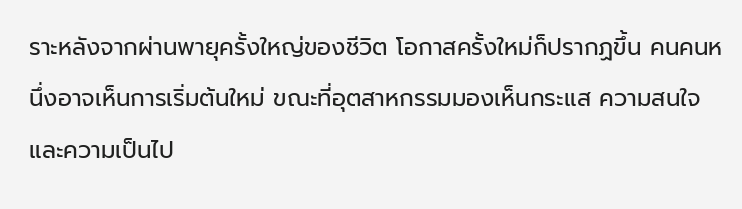ราะหลังจากผ่านพายุครั้งใหญ่ของชีวิต โอกาสครั้งใหม่ก็ปรากฏขึ้น คนคนหนึ่งอาจเห็นการเริ่มต้นใหม่ ขณะที่อุตสาหกรรมมองเห็นกระแส ความสนใจ และความเป็นไป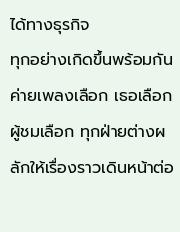ได้ทางธุรกิจ
ทุกอย่างเกิดขึ้นพร้อมกัน ค่ายเพลงเลือก เธอเลือก ผู้ชมเลือก ทุกฝ่ายต่างผลักให้เรื่องราวเดินหน้าต่อ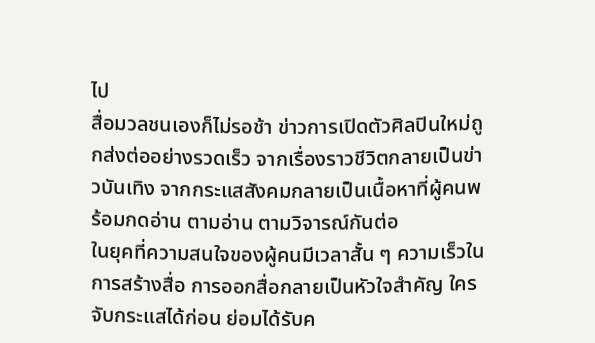ไป
สื่อมวลชนเองก็ไม่รอช้า ข่าวการเปิดตัวศิลปินใหม่ถูกส่งต่ออย่างรวดเร็ว จากเรื่องราวชีวิตกลายเป็นข่าวบันเทิง จากกระแสสังคมกลายเป็นเนื้อหาที่ผู้คนพร้อมกดอ่าน ตามอ่าน ตามวิจารณ์กันต่อ
ในยุคที่ความสนใจของผู้คนมีเวลาสั้น ๆ ความเร็วในการสร้างสื่อ การออกสื่อกลายเป็นหัวใจสำคัญ ใครจับกระแสได้ก่อน ย่อมได้รับค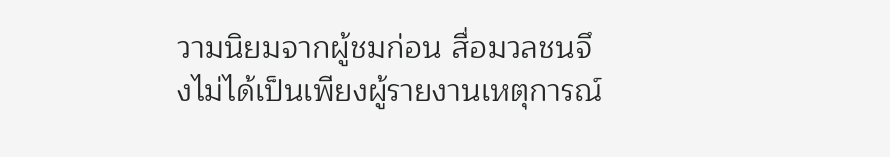วามนิยมจากผู้ชมก่อน สื่อมวลชนจึงไม่ได้เป็นเพียงผู้รายงานเหตุการณ์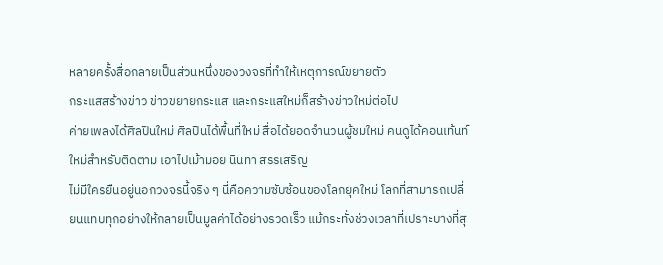หลายครั้งสื่อกลายเป็นส่วนหนึ่งของวงจรที่ทำให้เหตุการณ์ขยายตัว
กระแสสร้างข่าว ข่าวขยายกระแส และกระแสใหม่ก็สร้างข่าวใหม่ต่อไป
ค่ายเพลงได้ศิลปินใหม่ ศิลปินได้พื้นที่ใหม่ สื่อได้ยอดจำนวนผู้ชมใหม่ คนดูได้คอนเท้นท์ใหม่สำหรับติดตาม เอาไปเม้ามอย นินทา สรรเสริญ
ไม่มีใครยืนอยู่นอกวงจรนี้จริง ๆ นี่คือความซับซ้อนของโลกยุคใหม่ โลกที่สามารถเปลี่ยนแทบทุกอย่างให้กลายเป็นมูลค่าได้อย่างรวดเร็ว แม้กระทั่งช่วงเวลาที่เปราะบางที่สุ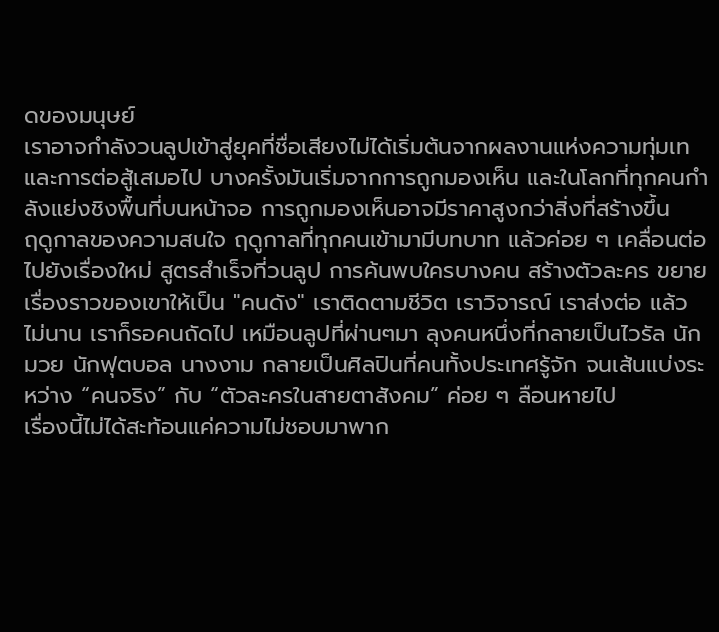ดของมนุษย์
เราอาจกำลังวนลูปเข้าสู่ยุคที่ชื่อเสียงไม่ได้เริ่มต้นจากผลงานแห่งความทุ่มเทและการต่อสู้เสมอไป บางครั้งมันเริ่มจากการถูกมองเห็น และในโลกที่ทุกคนกำลังแย่งชิงพื้นที่บนหน้าจอ การถูกมองเห็นอาจมีราคาสูงกว่าสิ่งที่สร้างขึ้น
ฤดูกาลของความสนใจ ฤดูกาลที่ทุกคนเข้ามามีบทบาท แล้วค่อย ๆ เคลื่อนต่อไปยังเรื่องใหม่ สูตรสำเร็จที่วนลูป การค้นพบใครบางคน สร้างตัวละคร ขยายเรื่องราวของเขาให้เป็น "คนดัง" เราติดตามชีวิต เราวิจารณ์ เราส่งต่อ แล้วไม่นาน เราก็รอคนถัดไป เหมือนลูปที่ผ่านๆมา ลุงคนหนึ่งที่กลายเป็นไวรัล นักมวย นักฟุตบอล นางงาม กลายเป็นศิลปินที่คนทั้งประเทศรู้จัก จนเส้นแบ่งระหว่าง “คนจริง” กับ “ตัวละครในสายตาสังคม” ค่อย ๆ ลือนหายไป
เรื่องนี้ไม่ได้สะท้อนแค่ความไม่ชอบมาพาก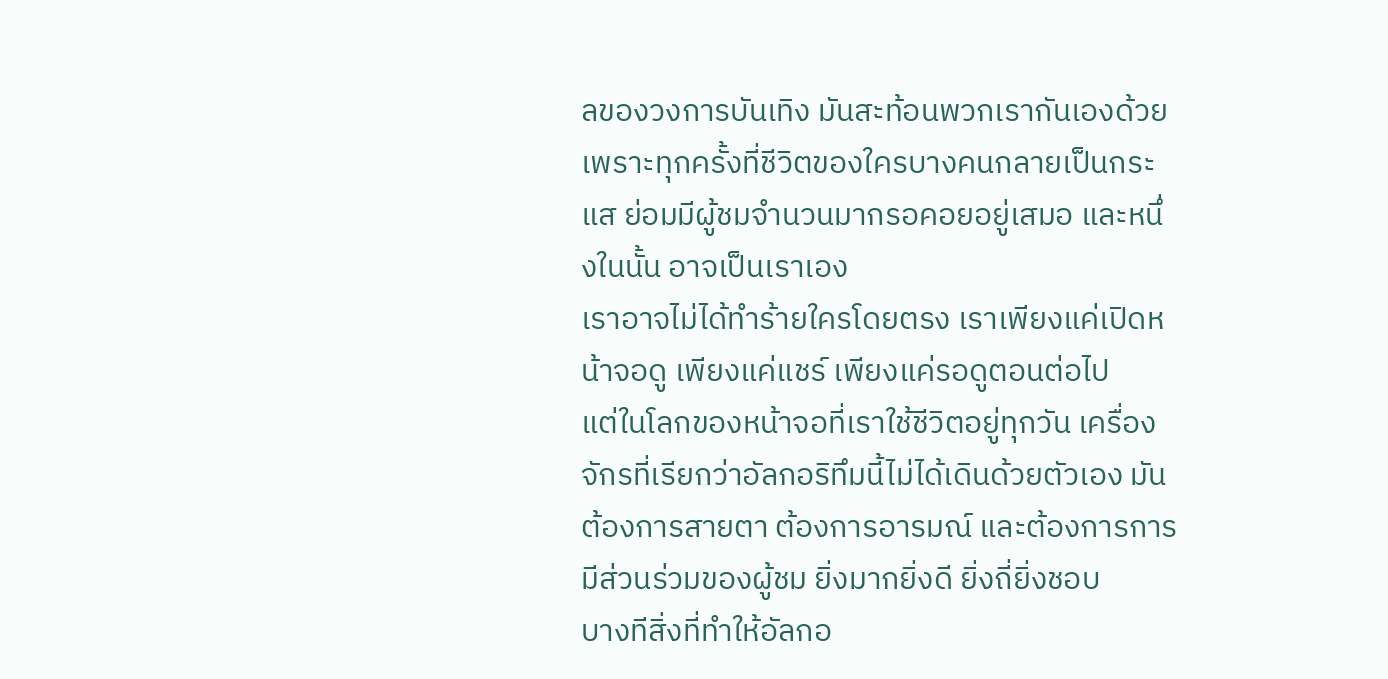ลของวงการบันเทิง มันสะท้อนพวกเรากันเองด้วย เพราะทุกครั้งที่ชีวิตของใครบางคนกลายเป็นกระแส ย่อมมีผู้ชมจำนวนมากรอคอยอยู่เสมอ และหนึ่งในนั้น อาจเป็นเราเอง
เราอาจไม่ได้ทำร้ายใครโดยตรง เราเพียงแค่เปิดหน้าจอดู เพียงแค่แชร์ เพียงแค่รอดูตอนต่อไป
แต่ในโลกของหน้าจอที่เราใช้ชีวิตอยู่ทุกวัน เครื่องจักรที่เรียกว่าอัลกอริทึมนี้ไม่ได้เดินด้วยตัวเอง มันต้องการสายตา ต้องการอารมณ์ และต้องการการมีส่วนร่วมของผู้ชม ยิ่งมากยิ่งดี ยิ่งถี่ยิ่งชอบ
บางทีสิ่งที่ทำให้อัลกอ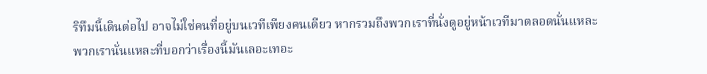ริทึมนี้เดินต่อไป อาจไม่ใช่คนที่อยู่บนเวทีเพียงคนเดียว หากรวมถึงพวกเราที่นั่งดูอยู่หน้าเวทีมาตลอดนั่นแหละ
พวกเรานั่นแหละที่บอกว่าเรื่องนี้มันเลอะเทอะ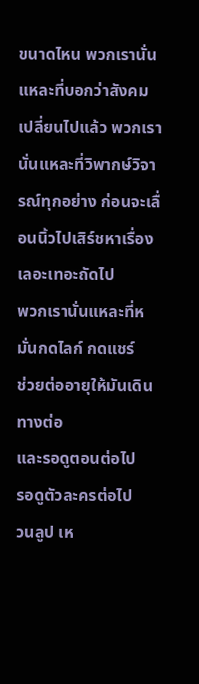ขนาดไหน พวกเรานั่นแหละที่บอกว่าสังคมเปลี่ยนไปแล้ว พวกเรานั่นแหละที่วิพากษ์วิจารณ์ทุกอย่าง ก่อนจะเลื่อนนิ้วไปเสิร์ชหาเรื่องเลอะเทอะถัดไป
พวกเรานั่นแหละที่หมั่นกดไลก์ กดแชร์
ช่วยต่ออายุให้มันเดินทางต่อ
และรอดูตอนต่อไป
รอดูตัวละครต่อไป
วนลูป เห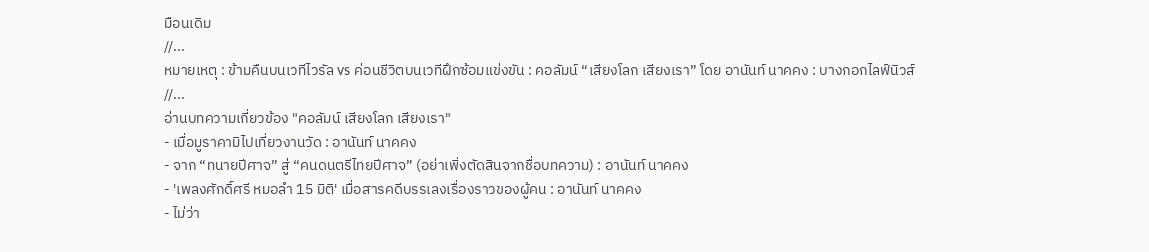มือนเดิม
//...
หมายเหตุ : ข้ามคืนบนเวทีไวรัล vs ค่อนชีวิตบนเวทีฝึกซ้อมแข่งขัน : คอลัมน์ “เสียงโลก เสียงเรา” โดย อานันท์ นาคคง : บางกอกไลฟ์นิวส์
//...
อ่านบทความเกี่ยวข้อง "คอลัมน์ เสียงโลก เสียงเรา"
- เมื่อมูราคามิไปเที่ยวงานวัด : อานันท์ นาคคง
- จาก “ทนายปีศาจ” สู่ “คนดนตรีไทยปีศาจ” (อย่าเพิ่งตัดสินจากชื่อบทความ) : อานันท์ นาคคง
- 'เพลงศักดิ์ศรี หมอลำ 15 มิติ' เมื่อสารคดีบรรเลงเรื่องราวของผู้คน : อานันท์ นาคคง
- ไม่ว่า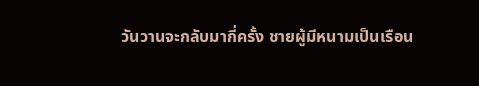วันวานจะกลับมากี่ครั้ง ชายผู้มีหนามเป็นเรือน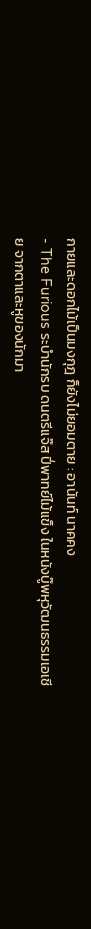กายและดอกไม้เป็นมงกุฎ ก็ยังไม่ยอมตาย : อานันท์ นาคคง
- The Furious ระบำนักรบ ดนตรีแจ๊ส ปี่พาทย์ไม้แข็ง ในหนังบู๊พหุวัฒนธรรมเอเชีย จากตาและหูของนักมา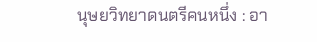นุษยวิทยาดนตรีคนหนึ่ง : อา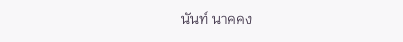นันท์ นาคคง